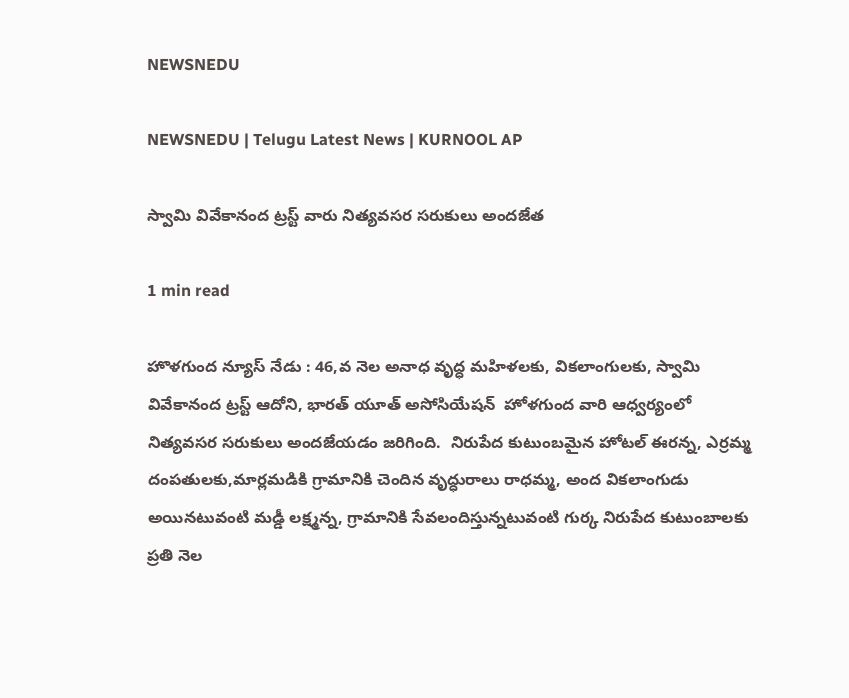NEWSNEDU

NEWSNEDU | Telugu Latest News | KURNOOL AP

స్వామి వివేకానంద ట్రస్ట్ వారు నిత్యవసర సరుకులు అందజేత

1 min read

హొళగుంద న్యూస్ నేడు : 46,వ నెల అనాధ వృద్ధ మహిళలకు, వికలాంగులకు, స్వామి వివేకానంద ట్రస్ట్ ఆదోని, భారత్ యూత్ అసోసియేషన్  హోళగుంద వారి ఆధ్వర్యంలో నిత్యవసర సరుకులు అందజేయడం జరిగింది.  నిరుపేద కుటుంబమైన హోటల్ ఈరన్న, ఎర్రమ్మ దంపతులకు,మార్లమడికి గ్రామానికి చెందిన వృద్ధురాలు రాధమ్మ, అంద వికలాంగుడు అయినటువంటి మడ్డీ లక్ష్మన్న, గ్రామానికి సేవలందిస్తున్నటువంటి గుర్క నిరుపేద కుటుంబాలకు  ప్రతి నెల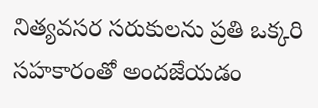నిత్యవసర సరుకులను ప్రతి ఒక్కరి సహకారంతో అందజేయడం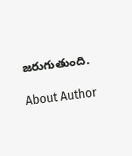జరుగుతుంది.

About Author